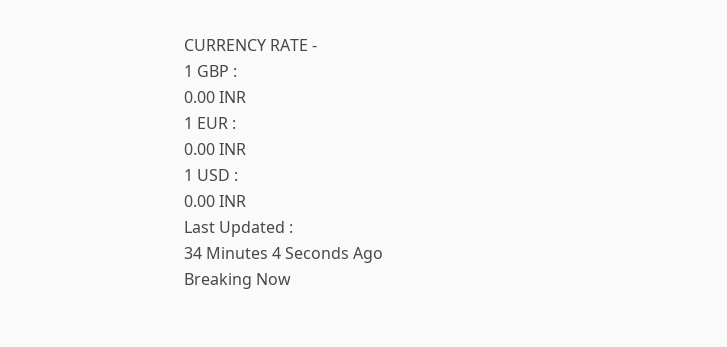CURRENCY RATE -
1 GBP :
0.00 INR
1 EUR :
0.00 INR
1 USD :
0.00 INR
Last Updated :
34 Minutes 4 Seconds Ago
Breaking Now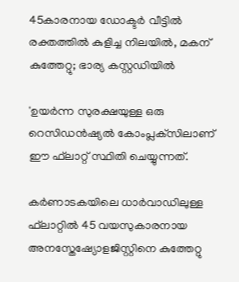45കാരനായ ഡോക്ടര്‍ വീട്ടില്‍ രക്തത്തില്‍ കുളിച്ച നിലയില്‍, മകന് കുത്തേറ്റു; ഭാര്യ കസ്റ്റഡിയില്‍

'ഉയര്‍ന്ന സുരക്ഷയുള്ള ഒരു റെസിഡന്‍ഷ്യല്‍ കോംപ്ലക്‌സിലാണ് ഈ ഫ്‌ലാറ്റ് സ്ഥിതി ചെയ്യുന്നത്.

കര്‍ണാടകയിലെ ധാര്‍വാഡിലുള്ള ഫ്‌ലാറ്റില്‍ 45 വയസുകാരനായ അനസ്തേഷ്യോളജിസ്റ്റിനെ കുത്തേറ്റു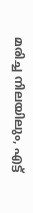മരിച്ച നിലയിലും, എട്ട്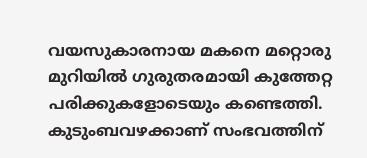വയസുകാരനായ മകനെ മറ്റൊരു മുറിയില്‍ ഗുരുതരമായി കുത്തേറ്റ പരിക്കുകളോടെയും കണ്ടെത്തി. കുടുംബവഴക്കാണ് സംഭവത്തിന്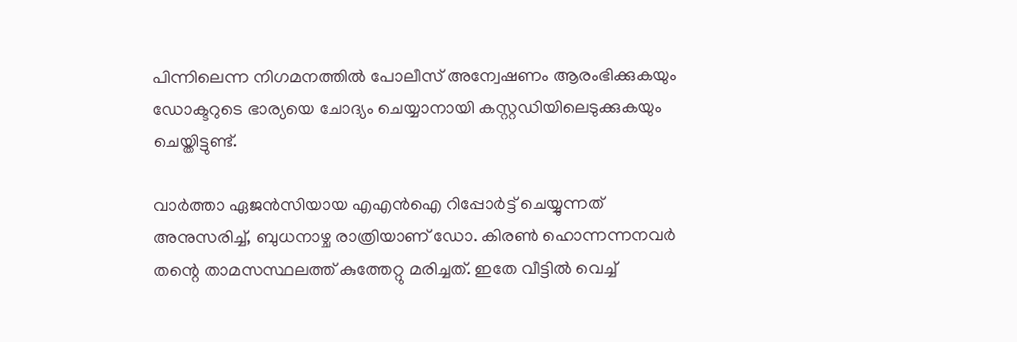പിന്നിലെന്ന നിഗമനത്തില്‍ പോലീസ് അന്വേഷണം ആരംഭിക്കുകയും ഡോക്ടറുടെ ഭാര്യയെ ചോദ്യം ചെയ്യാനായി കസ്റ്റഡിയിലെടുക്കുകയും ചെയ്തിട്ടുണ്ട്.

വാര്‍ത്താ ഏജന്‍സിയായ എഎന്‍ഐ റിപ്പോര്‍ട്ട് ചെയ്യുന്നത് അനുസരിച്ച്, ബുധനാഴ്ച രാത്രിയാണ് ഡോ. കിരണ്‍ ഹൊന്നന്നനവര്‍ തന്റെ താമസസ്ഥലത്ത് കുത്തേറ്റു മരിച്ചത്. ഇതേ വീട്ടില്‍ വെച്ച്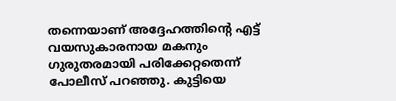തന്നെയാണ് അദ്ദേഹത്തിന്റെ എട്ട് വയസുകാരനായ മകനും ഗുരുതരമായി പരിക്കേറ്റതെന്ന് പോലീസ് പറഞ്ഞു. കുട്ടിയെ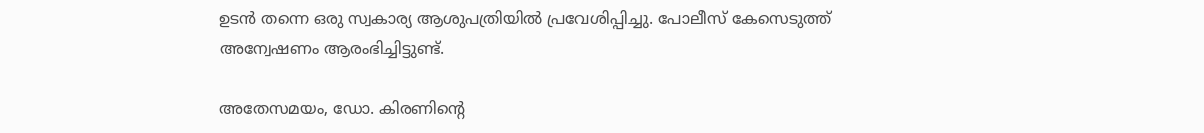ഉടന്‍ തന്നെ ഒരു സ്വകാര്യ ആശുപത്രിയില്‍ പ്രവേശിപ്പിച്ചു. പോലീസ് കേസെടുത്ത് അന്വേഷണം ആരംഭിച്ചിട്ടുണ്ട്.

അതേസമയം, ഡോ. കിരണിന്റെ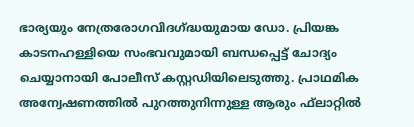ഭാര്യയും നേത്രരോഗവിദഗ്ദ്ധയുമായ ഡോ. പ്രിയങ്ക കാടനഹള്ളിയെ സംഭവവുമായി ബന്ധപ്പെട്ട് ചോദ്യം ചെയ്യാനായി പോലീസ് കസ്റ്റഡിയിലെടുത്തു. പ്രാഥമിക അന്വേഷണത്തില്‍ പുറത്തുനിന്നുള്ള ആരും ഫ്‌ലാറ്റില്‍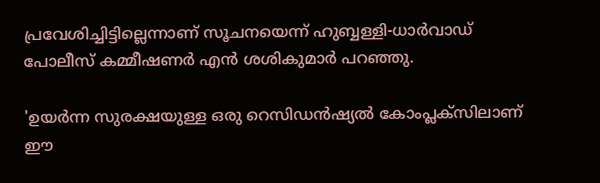പ്രവേശിച്ചിട്ടില്ലെന്നാണ് സൂചനയെന്ന് ഹുബ്ബള്ളി-ധാര്‍വാഡ് പോലീസ് കമ്മീഷണര്‍ എന്‍ ശശികുമാര്‍ പറഞ്ഞു.

'ഉയര്‍ന്ന സുരക്ഷയുള്ള ഒരു റെസിഡന്‍ഷ്യല്‍ കോംപ്ലക്‌സിലാണ് ഈ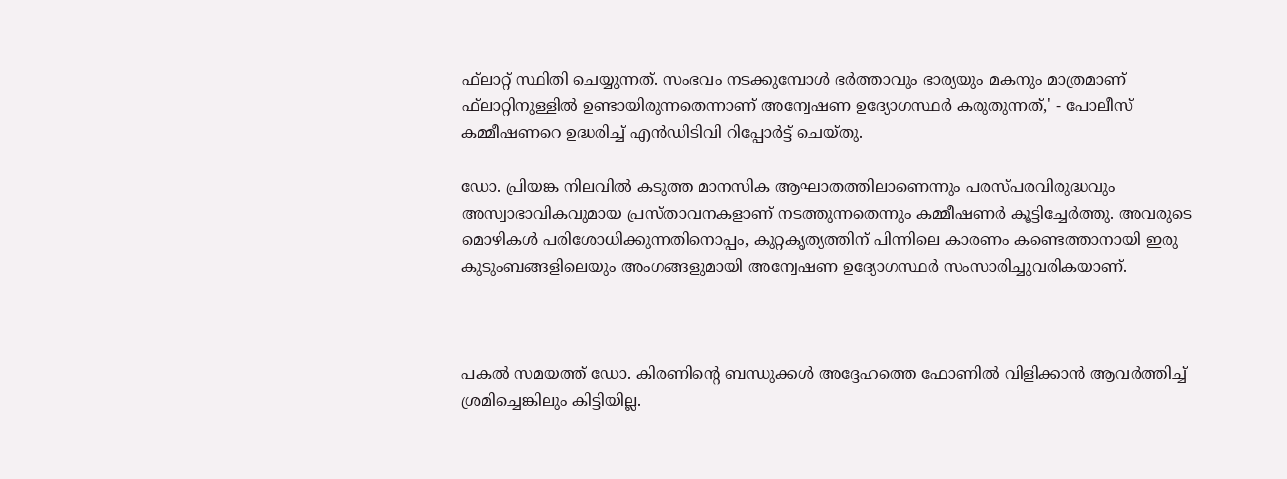ഫ്‌ലാറ്റ് സ്ഥിതി ചെയ്യുന്നത്. സംഭവം നടക്കുമ്പോള്‍ ഭര്‍ത്താവും ഭാര്യയും മകനും മാത്രമാണ് ഫ്‌ലാറ്റിനുള്ളില്‍ ഉണ്ടായിരുന്നതെന്നാണ് അന്വേഷണ ഉദ്യോഗസ്ഥര്‍ കരുതുന്നത്,' - പോലീസ് കമ്മീഷണറെ ഉദ്ധരിച്ച് എന്‍ഡിടിവി റിപ്പോര്‍ട്ട് ചെയ്തു.

ഡോ. പ്രിയങ്ക നിലവില്‍ കടുത്ത മാനസിക ആഘാതത്തിലാണെന്നും പരസ്പരവിരുദ്ധവും അസ്വാഭാവികവുമായ പ്രസ്താവനകളാണ് നടത്തുന്നതെന്നും കമ്മീഷണര്‍ കൂട്ടിച്ചേര്‍ത്തു. അവരുടെ മൊഴികള്‍ പരിശോധിക്കുന്നതിനൊപ്പം, കുറ്റകൃത്യത്തിന് പിന്നിലെ കാരണം കണ്ടെത്താനായി ഇരു കുടുംബങ്ങളിലെയും അംഗങ്ങളുമായി അന്വേഷണ ഉദ്യോഗസ്ഥര്‍ സംസാരിച്ചുവരികയാണ്.



പകല്‍ സമയത്ത് ഡോ. കിരണിന്റെ ബന്ധുക്കള്‍ അദ്ദേഹത്തെ ഫോണില്‍ വിളിക്കാന്‍ ആവര്‍ത്തിച്ച് ശ്രമിച്ചെങ്കിലും കിട്ടിയില്ല.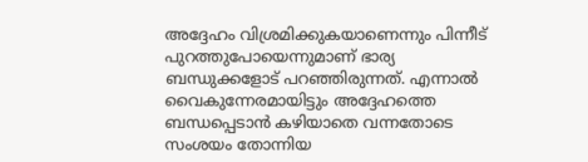അദ്ദേഹം വിശ്രമിക്കുകയാണെന്നും പിന്നീട് പുറത്തുപോയെന്നുമാണ് ഭാര്യ ബന്ധുക്കളോട് പറഞ്ഞിരുന്നത്. എന്നാല്‍ വൈകുന്നേരമായിട്ടും അദ്ദേഹത്തെ ബന്ധപ്പെടാന്‍ കഴിയാതെ വന്നതോടെ സംശയം തോന്നിയ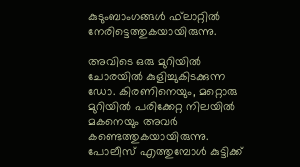കുടുംബാംഗങ്ങള്‍ ഫ്‌ലാറ്റില്‍ നേരിട്ടെത്തുകയായിരുന്നു.

അവിടെ ഒരു മുറിയില്‍ ചോരയില്‍ കുളിച്ചുകിടക്കുന്ന ഡോ. കിരണിനെയും, മറ്റൊരു മുറിയില്‍ പരിക്കേറ്റ നിലയില്‍ മകനെയും അവര്‍ കണ്ടെത്തുകയായിരുന്നു. പോലീസ് എത്തുമ്പോള്‍ കുട്ടിക്ക്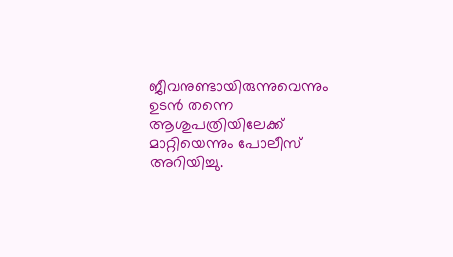ജീവനുണ്ടായിരുന്നുവെന്നും ഉടന്‍ തന്നെ ആശുപത്രിയിലേക്ക് മാറ്റിയെന്നും പോലീസ് അറിയിച്ചു.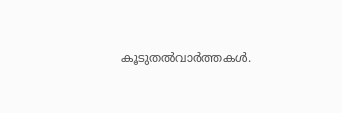കൂടുതല്‍വാര്‍ത്തകള്‍.